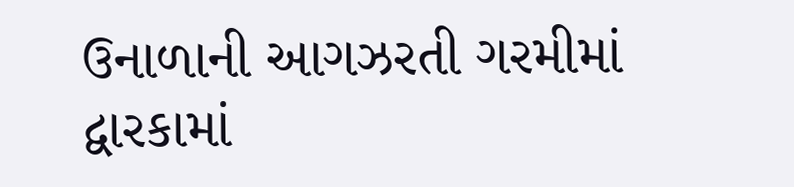ઉનાળાની આગઝરતી ગરમીમાં દ્વારકામાં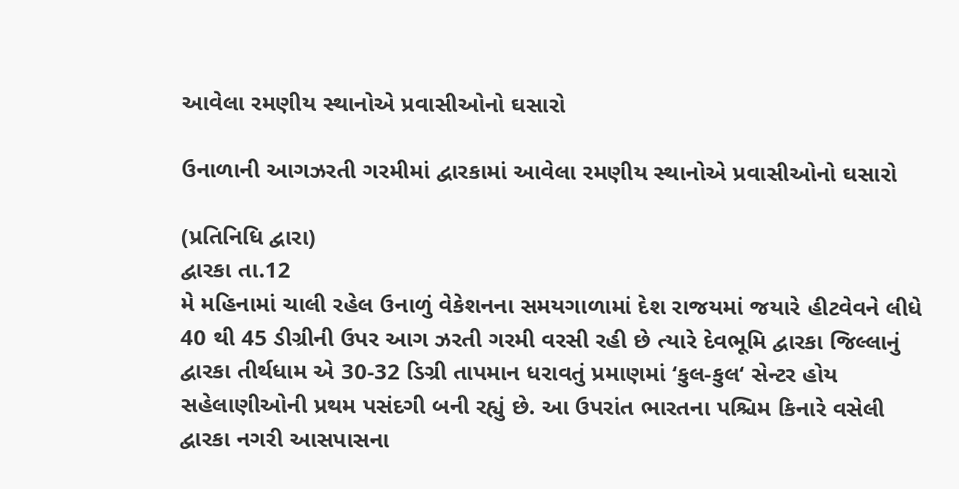આવેલા રમણીય સ્થાનોએ પ્રવાસીઓનો ઘસારો

ઉનાળાની આગઝરતી ગરમીમાં દ્વારકામાં આવેલા રમણીય સ્થાનોએ પ્રવાસીઓનો ઘસારો

(પ્રતિનિધિ દ્વારા)
દ્વારકા તા.12
મે મહિનામાં ચાલી રહેલ ઉનાળું વેકેશનના સમયગાળામાં દેશ રાજયમાં જયારે હીટવેવને લીધે 40 થી 45 ડીગ્રીની ઉપર આગ ઝરતી ગરમી વરસી રહી છે ત્યારે દેવભૂમિ દ્વારકા જિલ્લાનું દ્વારકા તીર્થધામ એ 30-32 ડિગ્રી તાપમાન ધરાવતું પ્રમાણમાં ‘કુલ-કુલ‘ સેન્ટર હોય સહેલાણીઓની પ્રથમ પસંદગી બની રહ્યું છે. આ ઉપરાંત ભારતના પશ્ચિમ કિનારે વસેલી દ્વારકા નગરી આસપાસના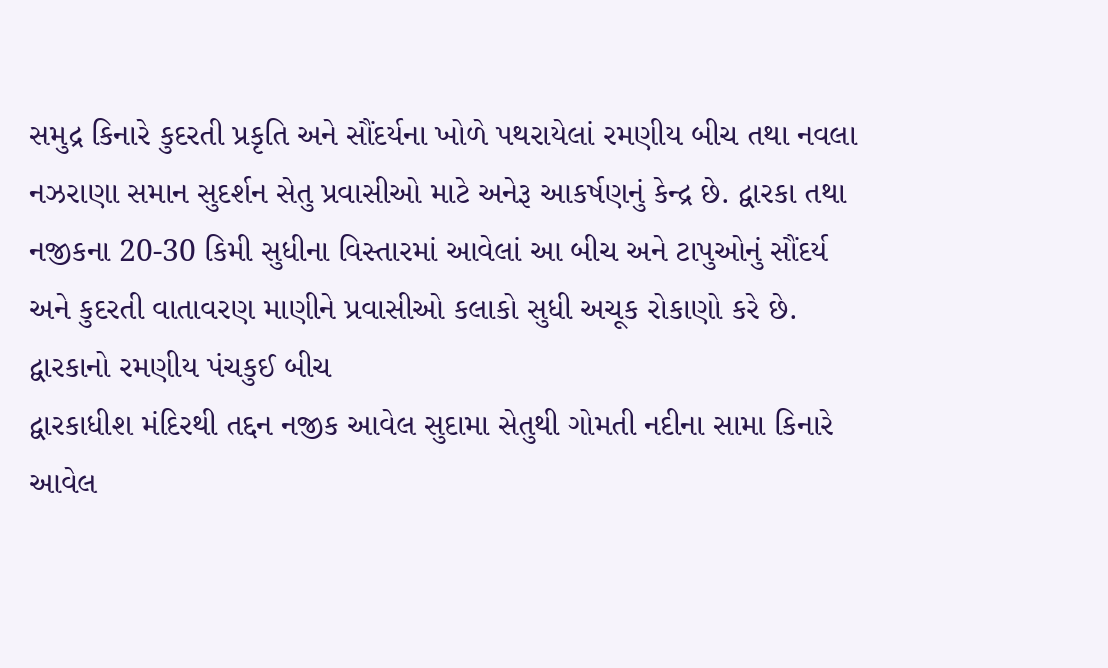સમુદ્ર કિનારે કુદરતી પ્રકૃતિ અને સૌંદર્યના ખોળે પથરાયેલાં રમણીય બીચ તથા નવલા નઝરાણા સમાન સુદર્શન સેતુ પ્રવાસીઓ માટે અનેરૂ આકર્ષણનું કેન્દ્ર છે. દ્વારકા તથા નજીકના 20-30 કિમી સુધીના વિસ્તારમાં આવેલાં આ બીચ અને ટાપુઓનું સૌંદર્ય અને કુદરતી વાતાવરણ માણીને પ્રવાસીઓ કલાકો સુધી અચૂક રોકાણો કરે છે.
દ્વારકાનો રમણીય પંચકુઈ બીચ
દ્વારકાધીશ મંદિરથી તદ્દન નજીક આવેલ સુદામા સેતુથી ગોમતી નદીના સામા કિનારે આવેલ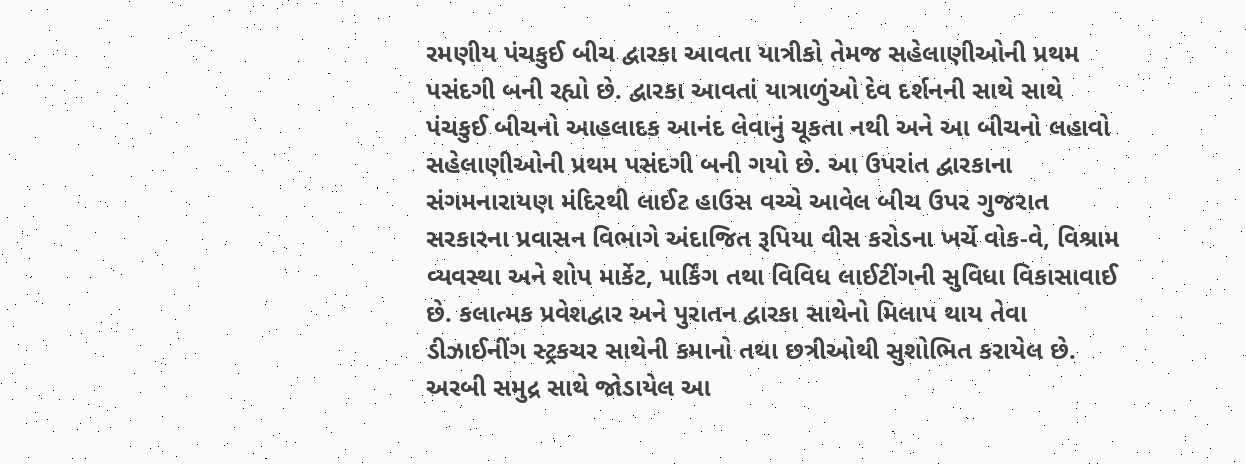રમણીય પંચકુઈ બીચ દ્વારકા આવતા યાત્રીકો તેમજ સહેલાણીઓની પ્રથમ પસંદગી બની રહ્યો છે. દ્વારકા આવતાં યાત્રાળુંઓ દેવ દર્શનની સાથે સાથે પંચકુઈ બીચનો આહલાદક આનંદ લેવાનું ચૂકતા નથી અને આ બીચનો લહાવો સહેલાણીઓની પ્રથમ પસંદગી બની ગયો છે. આ ઉપરાંત દ્વારકાના સંગમનારાયણ મંદિરથી લાઈટ હાઉસ વચ્ચે આવેલ બીચ ઉપર ગુજરાત સરકારના પ્રવાસન વિભાગે અંદાજિત રૂપિયા વીસ કરોડના ખર્ચે વોક-વે, વિશ્રામ વ્યવસ્થા અને શોપ માર્કેટ, પાર્કિંગ તથા વિવિધ લાઈટીંગની સુવિધા વિકાસાવાઈ છે. કલાત્મક પ્રવેશદ્વાર અને પુરાતન દ્વારકા સાથેનો મિલાપ થાય તેવા ડીઝાઈનીંગ સ્ટ્રકચર સાથેની કમાનો તથા છત્રીઓથી સુશોભિત કરાયેલ છે. અરબી સમુદ્ર સાથે જોડાયેલ આ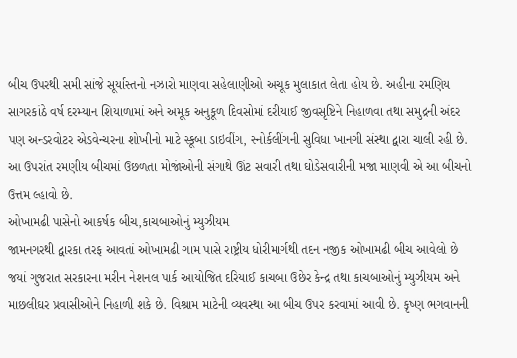બીચ ઉપરથી સમી સાંજે સૂર્યાસ્તનો નઝારો માણવા સહેલાણીઓ અચૂક મુલાકાત લેતા હોય છે. અહીના રમણિય સાગરકાંઠે વર્ષ દરમ્યાન શિયાળામાં અને અમૂક અનુકૂળ દિવસોમાં દરીયાઈ જીવસૃષ્ટિને નિહાળવા તથા સમુદ્રની અંદર પણ અન્ડરવોટર એડવેન્ચરના શોખીનો માટે સ્કૂબા ડાઇવીંગ, સ્નોર્કલીંગની સુવિધા ખાનગી સંસ્થા દ્વારા ચાલી રહી છે. આ ઉપરાંત રમણીય બીચમાં ઉછળતા મોજાંઓની સંગાથે ઊંટ સવારી તથા ઘોડેસવારીની મજા માણવી એ આ બીચનો ઉત્તમ લ્હાવો છે.
ઓખામઢી પાસેનો આકર્ષક બીચ,કાચબાઓનું મ્યુઝીયમ
જામનગરથી દ્વારકા તરફ આવતાં ઓખામઢી ગામ પાસે રાષ્ટ્રીય ધોરીમાર્ગથી તદન નજીક ઓખામઢી બીચ આવેલો છે જયાં ગુજરાત સરકારના મરીન નેશનલ પાર્ક આયોજિત દરિયાઈ કાચબા ઉછેર કેન્દ્ર તથા કાચબાઓનું મ્યુઝીયમ અને માછલીઘર પ્રવાસીઓને નિહાળી શકે છે. વિશ્રામ માટેની વ્યવસ્થા આ બીચ ઉપર કરવામાં આવી છે. કૃષ્ણ ભગવાનની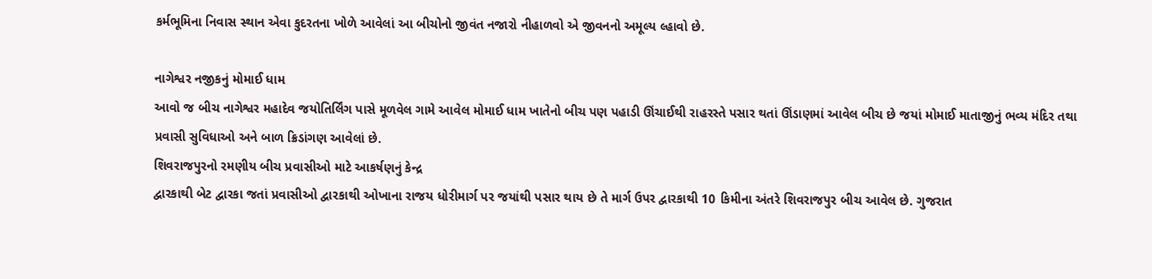કર્મભૂમિના નિવાસ સ્થાન એવા કુદરતના ખોળે આવેલાં આ બીચોનો જીવંત નજારો નીહાળવો એ જીવનનો અમૂલ્ય લ્હાવો છે.

નાગેશ્વર નજીકનું મોમાઈ ધામ
આવો જ બીચ નાગેશ્વર મહાદેવ જયોતિર્લિંગ પાસે મૂળવેલ ગામે આવેલ મોમાઈ ધામ ખાતેનો બીચ પણ પહાડી ઊંચાઈથી રાહરસ્તે પસાર થતાં ઊંડાણમાં આવેલ બીચ છે જયાં મોમાઈ માતાજીનું ભવ્ય મંદિર તથા પ્રવાસી સુવિધાઓ અને બાળ ક્રિડાંગણ આવેલાં છે.
શિવરાજપુરનો રમણીય બીચ પ્રવાસીઓ માટે આકર્ષણનું કેન્દ્ર
દ્વારકાથી બેટ દ્વારકા જતાં પ્રવાસીઓ દ્વારકાથી ઓખાના રાજય ધોરીમાર્ગ પર જયાંથી પસાર થાય છે તે માર્ગ ઉપર દ્વારકાથી 10 કિમીના અંતરે શિવરાજપુર બીચ આવેલ છે. ગુજરાત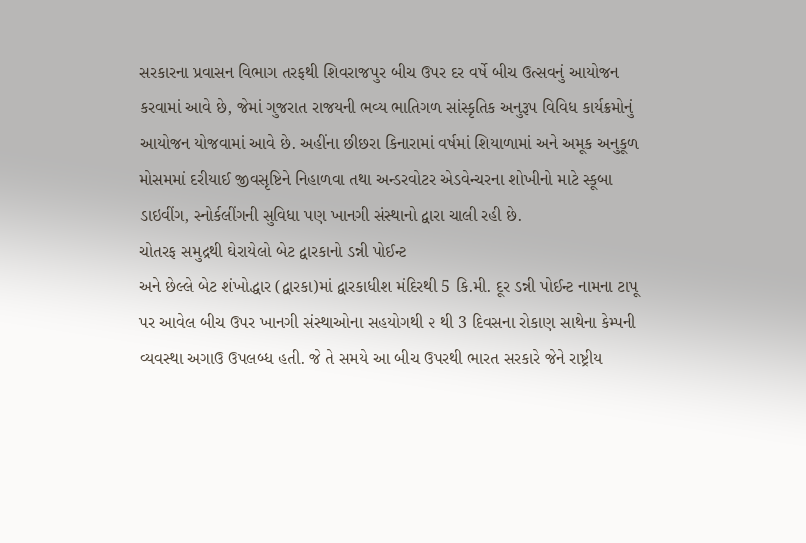સરકારના પ્રવાસન વિભાગ તરફથી શિવરાજપુર બીચ ઉપર દર વર્ષે બીચ ઉત્સવનું આયોજન કરવામાં આવે છે, જેમાં ગુજરાત રાજયની ભવ્ય ભાતિગળ સાંસ્કૃતિક અનુરૂપ વિવિધ કાર્યક્રમોનું આયોજન યોજવામાં આવે છે. અહીંના છીછરા કિનારામાં વર્ષમાં શિયાળામાં અને અમૂક અનુકૂળ મોસમમાં દરીયાઈ જીવસૃષ્ટિને નિહાળવા તથા અન્ડરવોટર એડવેન્ચરના શોખીનો માટે સ્કૂબા ડાઇવીંગ, સ્નોર્કલીંગની સુવિધા પણ ખાનગી સંસ્થાનો દ્વારા ચાલી રહી છે.
ચોતરફ સમુદ્રથી ઘેરાયેલો બેટ દ્વારકાનો ડન્ની પોઈન્ટ
અને છેલ્લે બેટ શંખોદ્ધાર (દ્વારકા)માં દ્વારકાધીશ મંદિરથી 5 કિ.મી. દૂર ડન્ની પોઈન્ટ નામના ટાપૂ પર આવેલ બીચ ઉપર ખાનગી સંસ્થાઓના સહયોગથી ૨ થી 3 દિવસના રોકાણ સાથેના કેમ્પની વ્યવસ્થા અગાઉ ઉપલબ્ધ હતી. જે તે સમયે આ બીચ ઉપરથી ભારત સરકારે જેને રાષ્ટ્રીય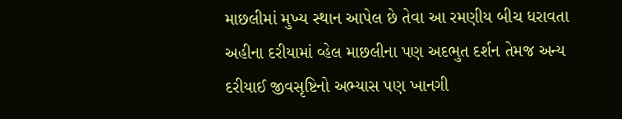માછલીમાં મુખ્ય સ્થાન આપેલ છે તેવા આ રમણીય બીચ ધરાવતા અહીના દરીયામાં વ્હેલ માછલીના પણ અદભુત દર્શન તેમજ અન્ય દરીયાઈ જીવસૃષ્ટિનો અભ્યાસ પણ ખાનગી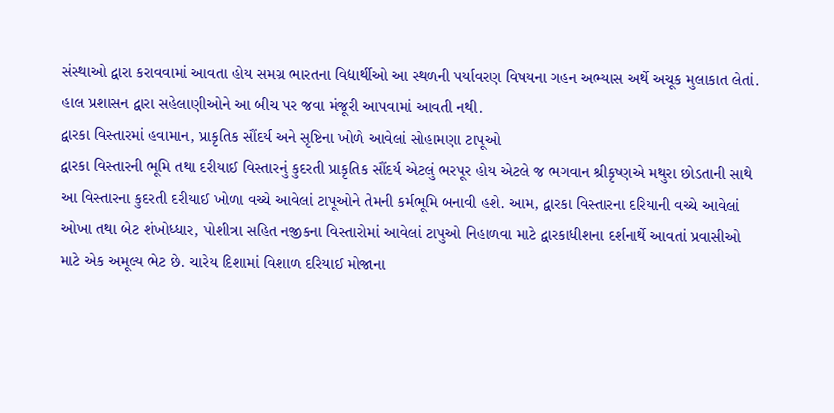સંસ્થાઓ દ્વારા કરાવવામાં આવતા હોય સમગ્ર ભારતના વિદ્યાર્થીઓ આ સ્થળની પર્યાવરણ વિષયના ગહન અભ્યાસ અર્થે અચૂક મુલાકાત લેતાં. હાલ પ્રશાસન દ્વારા સહેલાણીઓને આ બીચ પર જવા મંજૂરી આપવામાં આવતી નથી.
દ્વારકા વિસ્તારમાં હવામાન, પ્રાકૃતિક સૌંદર્ય અને સૃષ્ટિના ખોળે આવેલાં સોહામણા ટાપૂઓ
દ્વારકા વિસ્તારની ભૂમિ તથા દરીયાઈ વિસ્તારનું કુદરતી પ્રાકૃતિક સૌંદર્ય એટલું ભરપૂર હોય એટલે જ ભગવાન શ્રીકૃષ્ણએ મથુરા છોડતાની સાથે આ વિસ્તારના કુદરતી દરીયાઈ ખોળા વચ્ચે આવેલાં ટાપૂઓને તેમની કર્મભૂમિ બનાવી હશે. આમ, દ્વારકા વિસ્તારના દરિયાની વચ્ચે આવેલાં ઓખા તથા બેટ શંખોધ્ધાર, પોશીત્રા સહિત નજીકના વિસ્તારોમાં આવેલાં ટાપુઓ નિહાળવા માટે દ્વારકાધીશના દર્શનાર્થે આવતાં પ્રવાસીઓ માટે એક અમૂલ્ય ભેટ છે. ચારેય દિશામાં વિશાળ દરિયાઈ મોજાના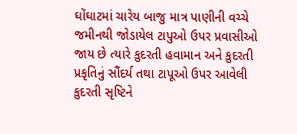ઘોંઘાટમાં ચારેય બાજુ માત્ર પાણીની વચ્ચે જમીનથી જોડાયેલ ટાપુઓ ઉપર પ્રવાસીઓ જાય છે ત્યારે કુદરતી હવામાન અને કુદરતી પ્રકૃતિનું સૌંદર્ય તથા ટાપૂઓ ઉપર આવેલી કુદરતી સૃષ્ટિને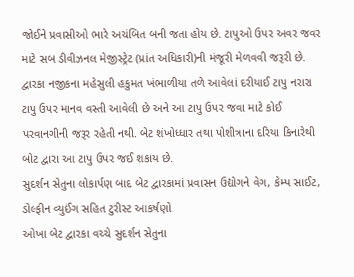જોઈને પ્રવાસીઓ ભારે અચંબિત બની જતા હોય છે. ટાપુઓ ઉપર અવર જવર માટે સબ ડીવીઝનલ મેજીસ્ટ્રેટ (પ્રાંત અધિકારી)ની મંજૂરી મેળવવી જરૂરી છે. દ્વારકા નજીકના મહેસુલી હકુમત ખંભાળીયા તળે આવેલાં દરીયાઈ ટાપુ નરારા ટાપુ ઉપર માનવ વસ્તી આવેલી છે અને આ ટાપુ ઉપર જવા માટે કોઈ પરવાનગીની જરૂર રહેતી નથી. બેટ શંખોધ્ધાર તથા પોશીત્રાના દરિયા કિનારેથી બોટ દ્વારા આ ટાપુ ઉપર જઈ શકાય છે.
સુદર્શન સેતુના લોકાર્પણ બાદ બેટ દ્વારકામાં પ્રવાસન ઉદ્યોગને વેગ, કેમ્પ સાઈટ, ડોલ્ફીન વ્યુઈંગ સહિત ટુરીસ્ટ આકર્ષણો
ઓખા બેટ દ્વારકા વચ્ચે સુદર્શન સેતુના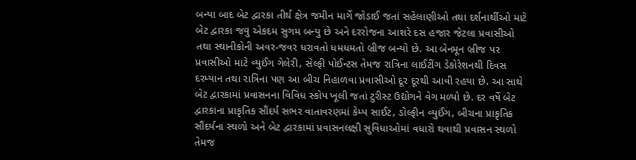બન્યા બાદ બેટ દ્વારકા તીર્થ ક્ષેત્ર જમીન માર્ગે જોડાઈ જતાં સહેલાણીઓ તથા દર્શનાર્થીઓ માટે બેટ દ્વારકા જવુ એકદમ સુગમ બન્યુ છે અને દરરોજના આશરે દસ હજાર જેટલા પ્રવાસીઓ તથા સ્થાનીકોની અવર-જવર ધરાવતો ધમધમતો બ્રીજ બન્યો છે. આ બેનમૂન બ્રીજ પર પ્રવાસીઓ માટે વ્યુઈંગ ગેલેરી, સેલ્ફી પોઈન્ટસ તેમજ રાત્રિના લાઈટીંગ ડેકોરેશનથી દિવસ દરમ્યાન તથા રાત્રિના પણ આ બીચ નિહાળવા પ્રવાસીઓ દૂર દૂરથી આવી રહયા છે. આ સાથે બેટ દ્વારકામાં પ્રવાસનના વિવિધ સ્કોપ ખૂલી જતાં ટુરીસ્ટ ઉદ્યોગને વેગ મળ્યો છે. દર વર્ષે બેટ દ્વારકાના પ્રાકૃતિક સૌંદર્ય સભર વાતાવરણમાં કેમ્પ સાઈટ, ડોલ્ફીન વ્યુઈંગ, બીચના પ્રાકૃતિક સૌંદર્યના સ્થળો અને બેટ દ્વારકામાં પ્રવાસનલક્ષી સુવિધાઓમાં વધારો થવાથી પ્રવાસન સ્થળો તેમજ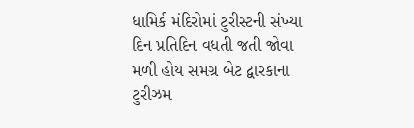ધામિર્ક મંદિરોમાં ટુરીસ્ટની સંખ્યા દિન પ્રતિદિન વધતી જતી જોવા મળી હોય સમગ્ર બેટ દ્વારકાના ટુરીઝમ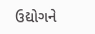ઉદ્યોગને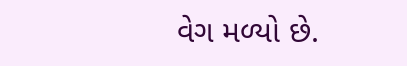વેગ મળ્યો છે.